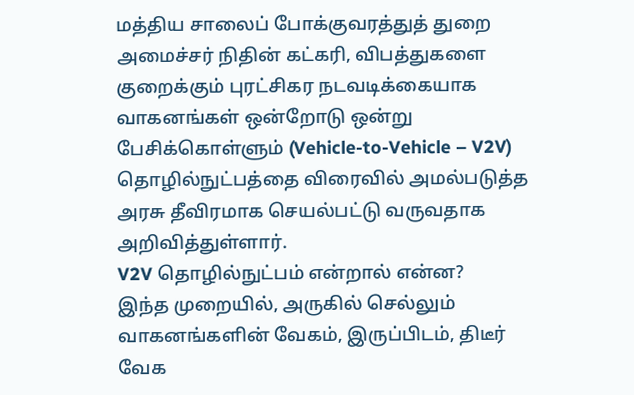மத்திய சாலைப் போக்குவரத்துத் துறை அமைச்சர் நிதின் கட்கரி, விபத்துகளை குறைக்கும் புரட்சிகர நடவடிக்கையாக வாகனங்கள் ஒன்றோடு ஒன்று பேசிக்கொள்ளும் (Vehicle-to-Vehicle – V2V) தொழில்நுட்பத்தை விரைவில் அமல்படுத்த அரசு தீவிரமாக செயல்பட்டு வருவதாக அறிவித்துள்ளார்.
V2V தொழில்நுட்பம் என்றால் என்ன?
இந்த முறையில், அருகில் செல்லும் வாகனங்களின் வேகம், இருப்பிடம், திடீர் வேக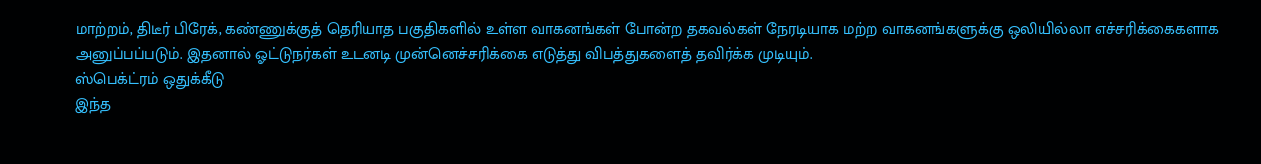மாற்றம், திடீர் பிரேக், கண்ணுக்குத் தெரியாத பகுதிகளில் உள்ள வாகனங்கள் போன்ற தகவல்கள் நேரடியாக மற்ற வாகனங்களுக்கு ஒலியில்லா எச்சரிக்கைகளாக அனுப்பப்படும். இதனால் ஓட்டுநர்கள் உடனடி முன்னெச்சரிக்கை எடுத்து விபத்துகளைத் தவிர்க்க முடியும்.
ஸ்பெக்ட்ரம் ஒதுக்கீடு
இந்த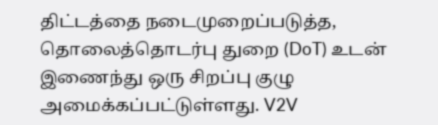திட்டத்தை நடைமுறைப்படுத்த, தொலைத்தொடர்பு துறை (DoT) உடன் இணைந்து ஒரு சிறப்பு குழு அமைக்கப்பட்டுள்ளது. V2V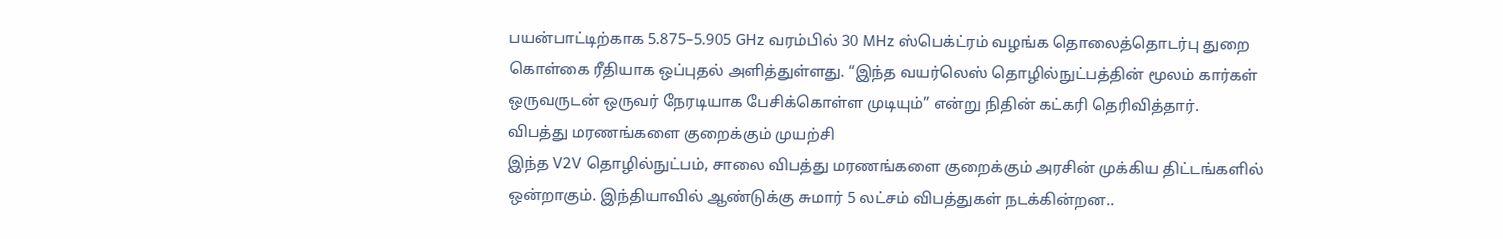பயன்பாட்டிற்காக 5.875–5.905 GHz வரம்பில் 30 MHz ஸ்பெக்ட்ரம் வழங்க தொலைத்தொடர்பு துறை கொள்கை ரீதியாக ஒப்புதல் அளித்துள்ளது. “இந்த வயர்லெஸ் தொழில்நுட்பத்தின் மூலம் கார்கள் ஒருவருடன் ஒருவர் நேரடியாக பேசிக்கொள்ள முடியும்” என்று நிதின் கட்கரி தெரிவித்தார்.
விபத்து மரணங்களை குறைக்கும் முயற்சி
இந்த V2V தொழில்நுட்பம், சாலை விபத்து மரணங்களை குறைக்கும் அரசின் முக்கிய திட்டங்களில் ஒன்றாகும். இந்தியாவில் ஆண்டுக்கு சுமார் 5 லட்சம் விபத்துகள் நடக்கின்றன..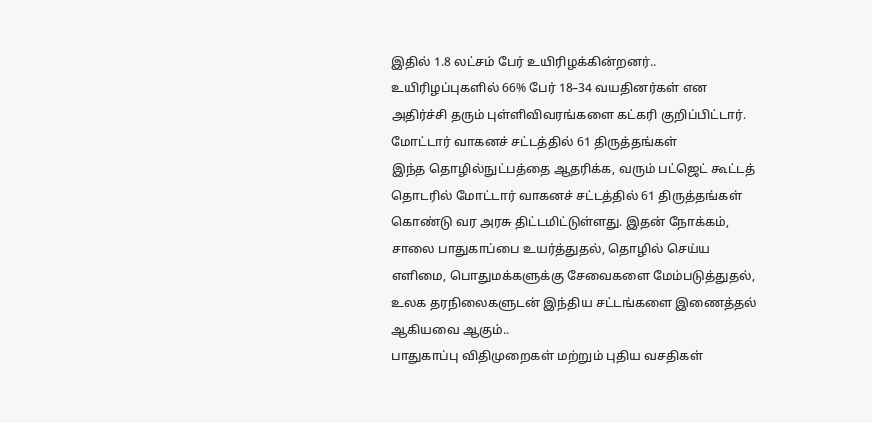இதில் 1.8 லட்சம் பேர் உயிரிழக்கின்றனர்.. உயிரிழப்புகளில் 66% பேர் 18–34 வயதினர்கள் என அதிர்ச்சி தரும் புள்ளிவிவரங்களை கட்கரி குறிப்பிட்டார்.
மோட்டார் வாகனச் சட்டத்தில் 61 திருத்தங்கள்
இந்த தொழில்நுட்பத்தை ஆதரிக்க, வரும் பட்ஜெட் கூட்டத் தொடரில் மோட்டார் வாகனச் சட்டத்தில் 61 திருத்தங்கள் கொண்டு வர அரசு திட்டமிட்டுள்ளது. இதன் நோக்கம், சாலை பாதுகாப்பை உயர்த்துதல், தொழில் செய்ய எளிமை, பொதுமக்களுக்கு சேவைகளை மேம்படுத்துதல், உலக தரநிலைகளுடன் இந்திய சட்டங்களை இணைத்தல் ஆகியவை ஆகும்..
பாதுகாப்பு விதிமுறைகள் மற்றும் புதிய வசதிகள்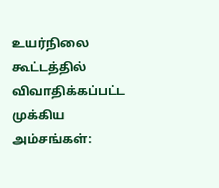உயர்நிலை கூட்டத்தில் விவாதிக்கப்பட்ட முக்கிய அம்சங்கள்: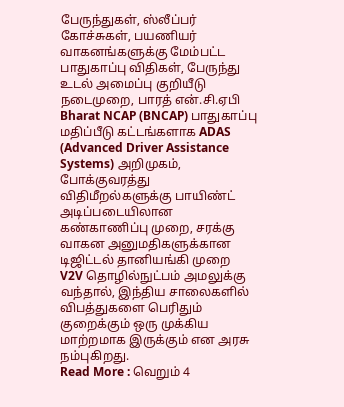பேருந்துகள், ஸ்லீப்பர் கோச்சுகள், பயணியர் வாகனங்களுக்கு மேம்பட்ட பாதுகாப்பு விதிகள், பேருந்து உடல் அமைப்பு குறியீடு நடைமுறை, பாரத் என்.சி.ஏபி Bharat NCAP (BNCAP) பாதுகாப்பு மதிப்பீடு கட்டங்களாக ADAS (Advanced Driver Assistance Systems) அறிமுகம், போக்குவரத்து விதிமீறல்களுக்கு பாயிண்ட் அடிப்படையிலான கண்காணிப்பு முறை, சரக்கு வாகன அனுமதிகளுக்கான டிஜிட்டல் தானியங்கி முறை
V2V தொழில்நுட்பம் அமலுக்கு வந்தால், இந்திய சாலைகளில் விபத்துகளை பெரிதும் குறைக்கும் ஒரு முக்கிய மாற்றமாக இருக்கும் என அரசு நம்புகிறது.
Read More : வெறும் 4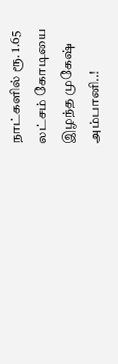நாட்களில் ரூ. 1.65 லட்சம் கோடியை இழந்த முகேஷ் அம்பானி..!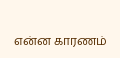என்ன காரணம்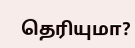தெரியுமா?